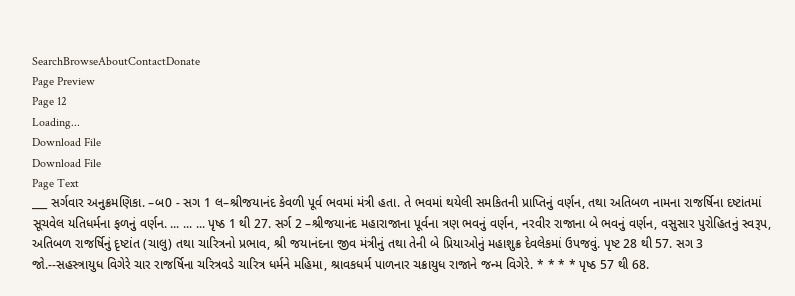SearchBrowseAboutContactDonate
Page Preview
Page 12
Loading...
Download File
Download File
Page Text
___ સર્ગવાર અનુક્રમણિકા. –બ0 - સગ 1 લ–શ્રીજયાનંદ કેવળી પૂર્વ ભવમાં મંત્રી હતા. તે ભવમાં થયેલી સમકિતની પ્રાપ્તિનું વર્ણન, તથા અતિબળ નામના રાજર્ષિના દષ્ટાંતમાં સૂચવેલ યતિધર્મના ફળનું વર્ણન. ... ... ... પૃષ્ઠ 1 થી 27. સર્ગ 2 –શ્રીજયાનંદ મહારાજાના પૂર્વના ત્રણ ભવનું વર્ણન, નરવીર રાજાના બે ભવનું વર્ણન, વસુસાર પુરોહિતનું સ્વરૂપ, અતિબળ રાજર્ષિનું દૃષ્ટાંત (ચાલુ) તથા ચારિત્રનો પ્રભાવ, શ્રી જયાનંદના જીવ મંત્રીનું તથા તેની બે પ્રિયાઓનું મહાશુક્ર દેવલેકમાં ઉપજવું. પૃષ્ટ 28 થી 57. સગ 3 જો.--સહસ્ત્રાયુધ વિગેરે ચાર રાજર્ષિના ચરિત્રવડે ચારિત્ર ધર્મને મહિમા, શ્રાવકધર્મ પાળનાર ચક્રાયુધ રાજાને જન્મ વિગેરે. * * * * પૃષ્ઠ 57 થી 68.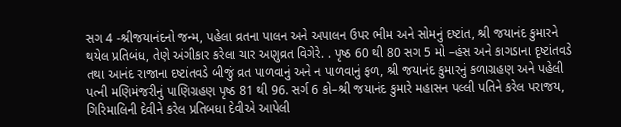સગ 4 -શ્રીજયાનંદનો જન્મ, પહેલા વ્રતના પાલન અને અપાલન ઉપર ભીમ અને સોમનું દષ્ટાંત, શ્રી જયાનંદ કુમારને થયેલ પ્રતિબંધ, તેણે અંગીકાર કરેલા ચાર અણુવ્રત વિગેરે. . પૃષ્ઠ 60 થી 80 સગ 5 મો –હંસ અને કાગડાના દૃષ્ટાંતવડે તથા આનંદ રાજાના દષ્ટાંતવડે બીજું વ્રત પાળવાનું અને ન પાળવાનું ફળ, શ્રી જયાનંદ કુમારનું કળાગ્રહણ અને પહેલી પત્ની મણિમંજરીનું પાણિગ્રહણ પૃષ્ઠ 81 થી 96. સર્ગ 6 કો–શ્રી જયાનંદ કુમારે મહાસન પલ્લી પતિને કરેલ પરાજય, ગિરિમાલિની દેવીને કરેલ પ્રતિબધા દેવીએ આપેલી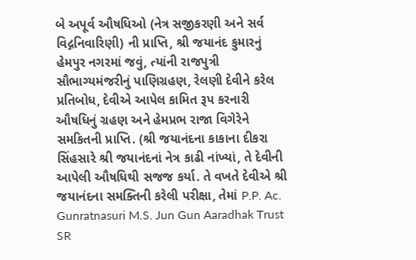બે અપૂર્વ ઔષધિઓ (નેત્ર સજીકરણી અને સર્વ વિદ્ગનિવારિણી) ની પ્રાપ્તિ, શ્રી જયાનંદ કુમારનું હેમપુર નગરમાં જવું, ત્યાંની રાજપુત્રી સૌભાગ્યમંજરીનું પાણિગ્રહણ, રેલણી દેવીને કરેલ પ્રતિબોધ, દેવીએ આપેલ કામિત રૂપ કરનારી ઔષધિનું ગ્રહણ અને હેમપ્રભ રાજા વિગેરેને સમકિતની પ્રાપ્તિ. (શ્રી જયાનંદના કાકાના દીકરા સિંહસારે શ્રી જયાનંદનાં નેત્ર કાઢી નાંખ્યાં, તે દેવીની આપેલી ઔષધિથી સજજ કર્યા. તે વખતે દેવીએ શ્રી જયાનંદના સમક્તિની કરેલી પરીક્ષા, તેમાં P.P. Ac. Gunratnasuri M.S. Jun Gun Aaradhak Trust
SR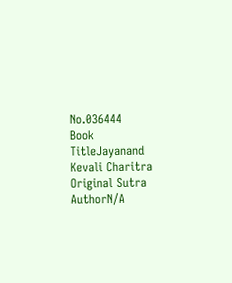No.036444
Book TitleJayanand Kevali Charitra
Original Sutra AuthorN/A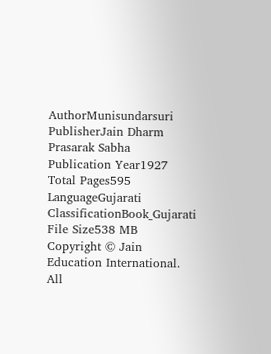AuthorMunisundarsuri
PublisherJain Dharm Prasarak Sabha
Publication Year1927
Total Pages595
LanguageGujarati
ClassificationBook_Gujarati
File Size538 MB
Copyright © Jain Education International. All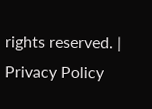rights reserved. | Privacy Policy